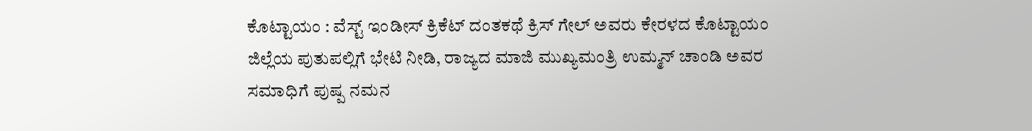ಕೊಟ್ಟಾಯಂ : ವೆಸ್ಟ್ ಇಂಡೀಸ್ ಕ್ರಿಕೆಟ್ ದಂತಕಥೆ ಕ್ರಿಸ್ ಗೇಲ್ ಅವರು ಕೇರಳದ ಕೊಟ್ಟಾಯಂ ಜಿಲ್ಲೆಯ ಪುತುಪಲ್ಲಿಗೆ ಭೇಟಿ ನೀಡಿ, ರಾಜ್ಯದ ಮಾಜಿ ಮುಖ್ಯಮಂತ್ರಿ ಉಮ್ಮನ್ ಚಾಂಡಿ ಅವರ ಸಮಾಧಿಗೆ ಪುಷ್ಪ ನಮನ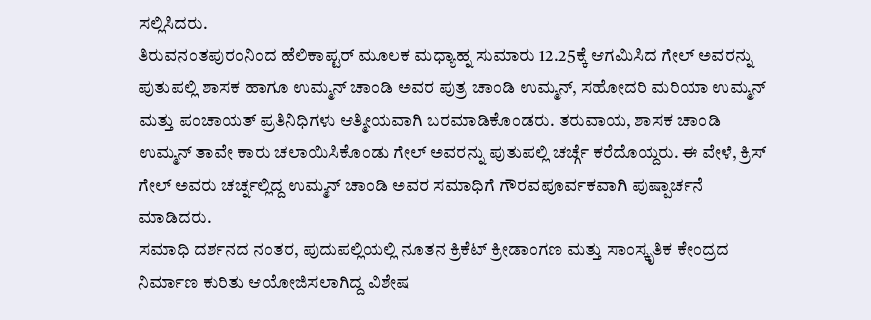ಸಲ್ಲಿಸಿದರು.
ತಿರುವನಂತಪುರಂನಿಂದ ಹೆಲಿಕಾಪ್ಟರ್ ಮೂಲಕ ಮಧ್ಯಾಹ್ನ ಸುಮಾರು 12.25ಕ್ಕೆ ಆಗಮಿಸಿದ ಗೇಲ್ ಅವರನ್ನು ಪುತುಪಲ್ಲಿ ಶಾಸಕ ಹಾಗೂ ಉಮ್ಮನ್ ಚಾಂಡಿ ಅವರ ಪುತ್ರ ಚಾಂಡಿ ಉಮ್ಮನ್, ಸಹೋದರಿ ಮರಿಯಾ ಉಮ್ಮನ್ ಮತ್ತು ಪಂಚಾಯತ್ ಪ್ರತಿನಿಧಿಗಳು ಆತ್ಮೀಯವಾಗಿ ಬರಮಾಡಿಕೊಂಡರು. ತರುವಾಯ, ಶಾಸಕ ಚಾಂಡಿ ಉಮ್ಮನ್ ತಾವೇ ಕಾರು ಚಲಾಯಿಸಿಕೊಂಡು ಗೇಲ್ ಅವರನ್ನು ಪುತುಪಲ್ಲಿ ಚರ್ಚ್ಗೆ ಕರೆದೊಯ್ದರು. ಈ ವೇಳೆ, ಕ್ರಿಸ್ ಗೇಲ್ ಅವರು ಚರ್ಚ್ನಲ್ಲಿದ್ದ ಉಮ್ಮನ್ ಚಾಂಡಿ ಅವರ ಸಮಾಧಿಗೆ ಗೌರವಪೂರ್ವಕವಾಗಿ ಪುಷ್ಪಾರ್ಚನೆ ಮಾಡಿದರು.
ಸಮಾಧಿ ದರ್ಶನದ ನಂತರ, ಪುದುಪಲ್ಲಿಯಲ್ಲಿ ನೂತನ ಕ್ರಿಕೆಟ್ ಕ್ರೀಡಾಂಗಣ ಮತ್ತು ಸಾಂಸ್ಕೃತಿಕ ಕೇಂದ್ರದ ನಿರ್ಮಾಣ ಕುರಿತು ಆಯೋಜಿಸಲಾಗಿದ್ದ ವಿಶೇಷ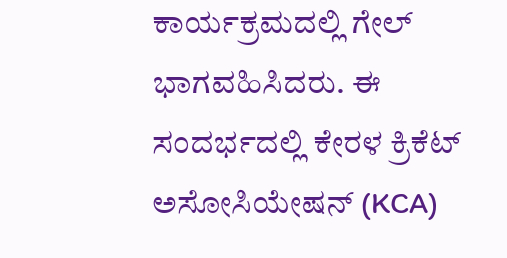ಕಾರ್ಯಕ್ರಮದಲ್ಲಿ ಗೇಲ್ ಭಾಗವಹಿಸಿದರು. ಈ ಸಂದರ್ಭದಲ್ಲಿ ಕೇರಳ ಕ್ರಿಕೆಟ್ ಅಸೋಸಿಯೇಷನ್ (KCA)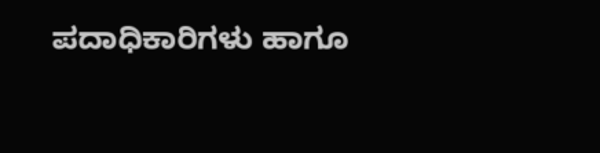ಪದಾಧಿಕಾರಿಗಳು ಹಾಗೂ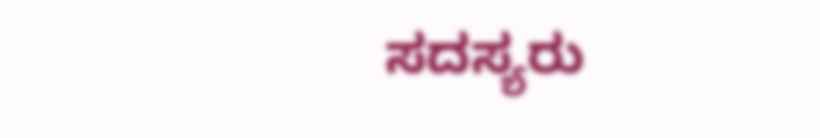ಸದಸ್ಯರು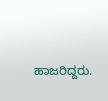ಹಾಜರಿದ್ದರು.